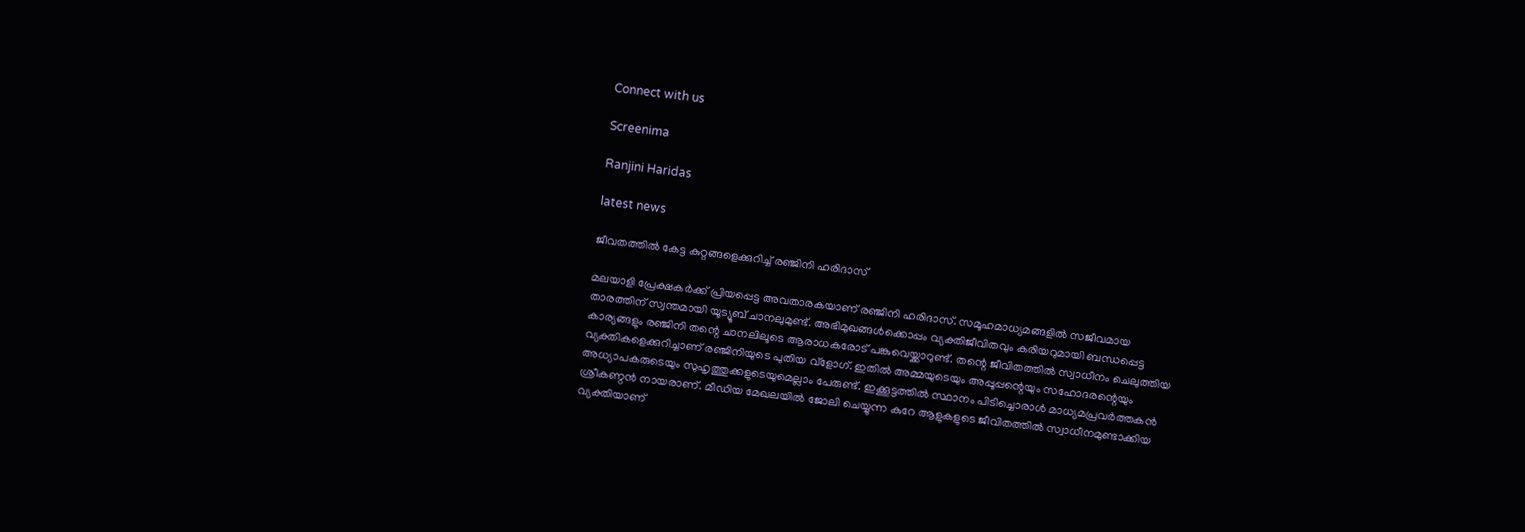Connect with us

Screenima

Ranjini Haridas

latest news

ജീവതത്തില്‍ കേട്ട കുറ്റങ്ങളെക്കുറിച്ച് രഞ്ജിനി ഹരിദാസ്

മലയാളി പ്രേക്ഷകര്‍ക്ക് പ്രിയപ്പെട്ട അവതാരകയാണ് രഞ്ജിനി ഹരിദാസ്. സമൂഹമാധ്യമങ്ങളില്‍ സജീവമായ താരത്തിന് സ്വന്തമായി യൂട്യൂബ് ചാനലുമുണ്ട്. അഭിമുഖങ്ങള്‍ക്കൊപ്പം വ്യക്തിജീവിതവും കരിയറുമായി ബന്ധപ്പെട്ട കാര്യങ്ങളും രഞ്ജിനി തന്റെ ചാനലിലൂടെ ആരാധകരോട് പങ്കുവെയ്ക്കാറുണ്ട്. തന്റെ ജീവിതത്തില്‍ സ്വാധീനം ചെലുത്തിയ വ്യക്തികളെക്കുറിച്ചാണ് രഞ്ജിനിയുടെ പുതിയ വ്‌ളോഗ്. ഇതില്‍ അമ്മയുടെയും അപ്പൂപ്പന്റെയും സഹോദരന്റെയും അധ്യാപകരുടെയും സുഹൃത്തുക്കളുടെയുമെല്ലാം പേരുണ്ട്. ഇക്കൂട്ടത്തില്‍ സ്ഥാനം പിടിച്ചൊരാള്‍ മാധ്യമപ്രവര്‍ത്തകന്‍ ശ്രീകണ്ഠന്‍ നായരാണ്. മീഡിയ മേഖലയില്‍ ജോലി ചെയ്യുന്ന കുറേ ആളുകളുടെ ജീവിതത്തില്‍ സ്വാധീനമുണ്ടാക്കിയ വ്യക്തിയാണ്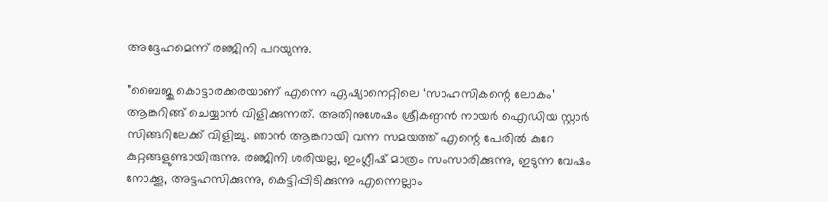അദ്ദേഹമെന്ന് രഞ്ജിനി പറയുന്നു.

”ബൈജു കൊട്ടാരക്കരയാണ് എന്നെ ഏഷ്യാനെറ്റിലെ ‘സാഹസികന്റെ ലോകം’ ആങ്കറിങ്ങ് ചെയ്യാന്‍ വിളിക്കുന്നത്. അതിനുശേഷം ശ്രീകണ്ഠന്‍ നായര്‍ ഐഡിയ സ്റ്റാര്‍ സിങ്ങറിലേക്ക് വിളിച്ചു. ഞാന്‍ ആങ്കറായി വന്ന സമയത്ത് എന്റെ പേരില്‍ കുറേ കുറ്റങ്ങളുണ്ടായിരുന്നു. രഞ്ജിനി ശരിയല്ല, ഇംഗ്ലീഷ് മാത്രം സംസാരിക്കുന്നു, ഇടുന്ന വേഷം നോക്കൂ, അട്ടഹസിക്കുന്നു, കെട്ടിപ്പിടിക്കുന്നു എന്നെല്ലാം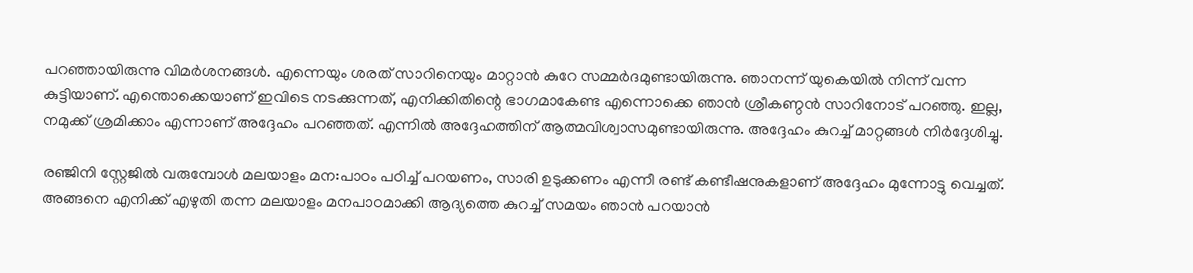പറഞ്ഞായിരുന്നു വിമര്‍ശനങ്ങള്‍. എന്നെയും ശരത് സാറിനെയും മാറ്റാന്‍ കുറേ സമ്മര്‍ദമുണ്ടായിരുന്നു. ഞാനന്ന് യുകെയില്‍ നിന്ന് വന്ന കുട്ടിയാണ്. എന്തൊക്കെയാണ് ഇവിടെ നടക്കുന്നത്, എനിക്കിതിന്റെ ഭാഗമാകേണ്ട എന്നൊക്കെ ഞാന്‍ ശ്രീകണ്ഠന്‍ സാറിനോട് പറഞ്ഞു. ഇല്ല, നമുക്ക് ശ്രമിക്കാം എന്നാണ് അദ്ദേഹം പറഞ്ഞത്. എന്നില്‍ അദ്ദേഹത്തിന് ആത്മവിശ്വാസമുണ്ടായിരുന്നു. അദ്ദേഹം കുറച്ച് മാറ്റങ്ങള്‍ നിര്‍ദ്ദേശിച്ചു.

രഞ്ജിനി സ്റ്റേജില്‍ വരുമ്പോള്‍ മലയാളം മന:പാഠം പഠിച്ച് പറയണം, സാരി ഉടുക്കണം എന്നീ രണ്ട് കണ്ടീഷനുകളാണ് അദ്ദേഹം മുന്നോട്ടു വെച്ചത്. അങ്ങനെ എനിക്ക് എഴുതി തന്ന മലയാളം മനപാഠമാക്കി ആദ്യത്തെ കുറച്ച് സമയം ഞാന്‍ പറയാന്‍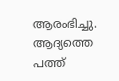ആരംഭിച്ചു. ആദ്യത്തെ പത്ത്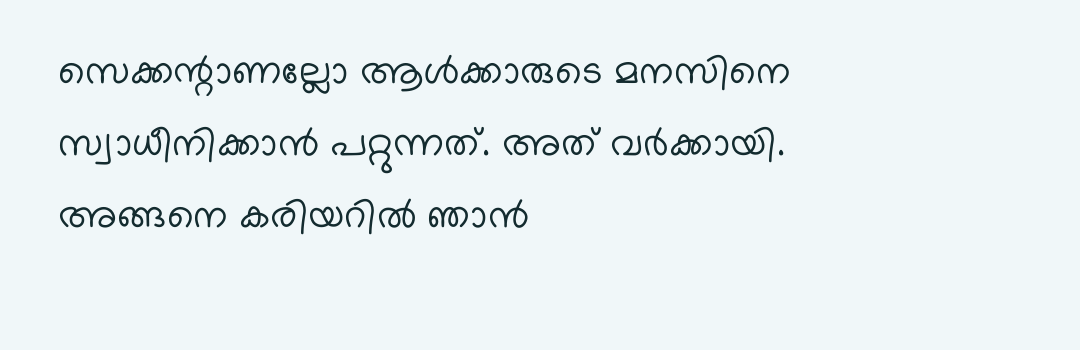സെക്കന്റാണല്ലോ ആള്‍ക്കാരുടെ മനസിനെ സ്വാധീനിക്കാന്‍ പറ്റുന്നത്. അത് വര്‍ക്കായി. അങ്ങനെ കരിയറില്‍ ഞാന്‍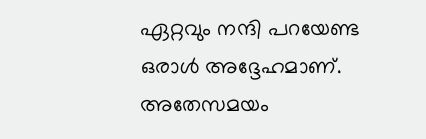ഏറ്റവും നന്ദി പറയേണ്ട ഒരാള്‍ അദ്ദേഹമാണ്. അതേസമയം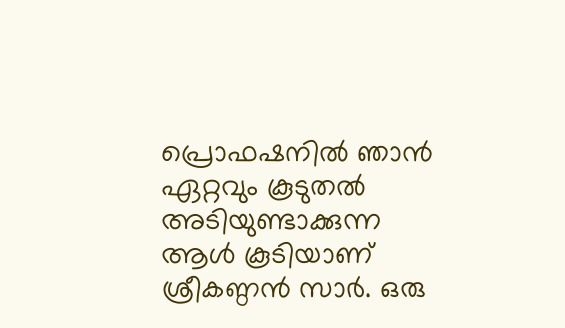പ്രൊഫഷനില്‍ ഞാന്‍ ഏറ്റവും കൂടുതല്‍ അടിയുണ്ടാക്കുന്ന ആള്‍ കൂടിയാണ് ശ്രീകണ്ഠന്‍ സാര്‍. ഒരു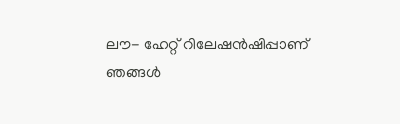ലൗ- ഹേറ്റ് റിലേഷന്‍ഷിപ്പാണ് ഞങ്ങള്‍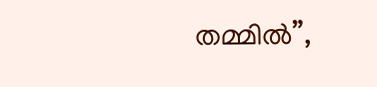തമ്മില്‍”,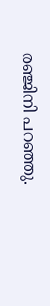രഞ്ജിനി പറഞ്ഞു.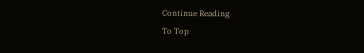Continue Reading
To Top